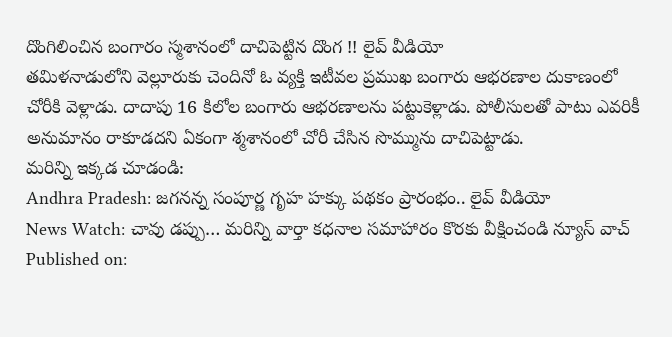దొంగిలించిన బంగారం స్మశానంలో దాచిపెట్టిన దొంగ !! లైవ్ వీడియో
తమిళనాడులోని వెల్లూరుకు చెందినో ఓ వ్యక్తి ఇటీవల ప్రముఖ బంగారు ఆభరణాల దుకాణంలో చోరీకి వెళ్లాడు. దాదాపు 16 కిలోల బంగారు ఆభరణాలను పట్టుకెళ్లాడు. పోలీసులతో పాటు ఎవరికీ అనుమానం రాకూడదని ఏకంగా శ్మశానంలో చోరీ చేసిన సొమ్మును దాచిపెట్టాడు.
మరిన్ని ఇక్కడ చూడండి:
Andhra Pradesh: జగనన్న సంపూర్ణ గృహ హక్కు పథకం ప్రారంభం.. లైవ్ వీడియో
News Watch: చావు డప్పు… మరిన్ని వార్తా కధనాల సమాహారం కొరకు వీక్షించండి న్యూస్ వాచ్
Published on: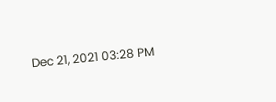Dec 21, 2021 03:28 PM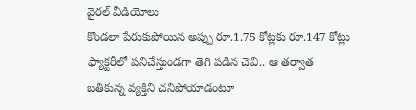వైరల్ వీడియోలు
కొండలా పేరుకుపోయిన అప్పు రూ.1.75 కోట్లకు రూ.147 కోట్లు
ఫ్యాక్టరీలో పనిచేస్తుండగా తెగి పడిన చెవి.. ఆ తర్వాత
బతికున్న వ్యక్తిని చనిపోయాడంటూ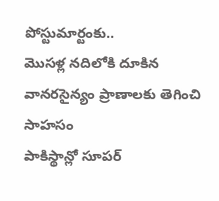పోస్టుమార్టంకు..
మొసళ్ల నదిలోకి దూకిన వానరసైన్యం ప్రాణాలకు తెగించి సాహసం
పాకిస్థాన్లో సూపర్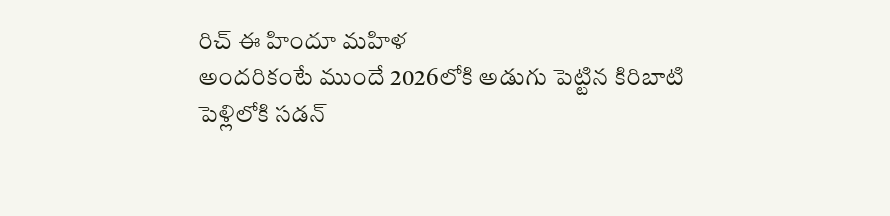రిచ్ ఈ హిందూ మహిళ
అందరికంటే ముందే 2026లోకి అడుగు పెట్టిన కిరిబాటి
పెళ్లిలోకి సడన్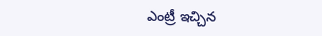ఎంట్రీ ఇచ్చిన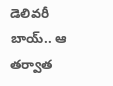డెలివరీ బాయ్.. ఆ తర్వాత